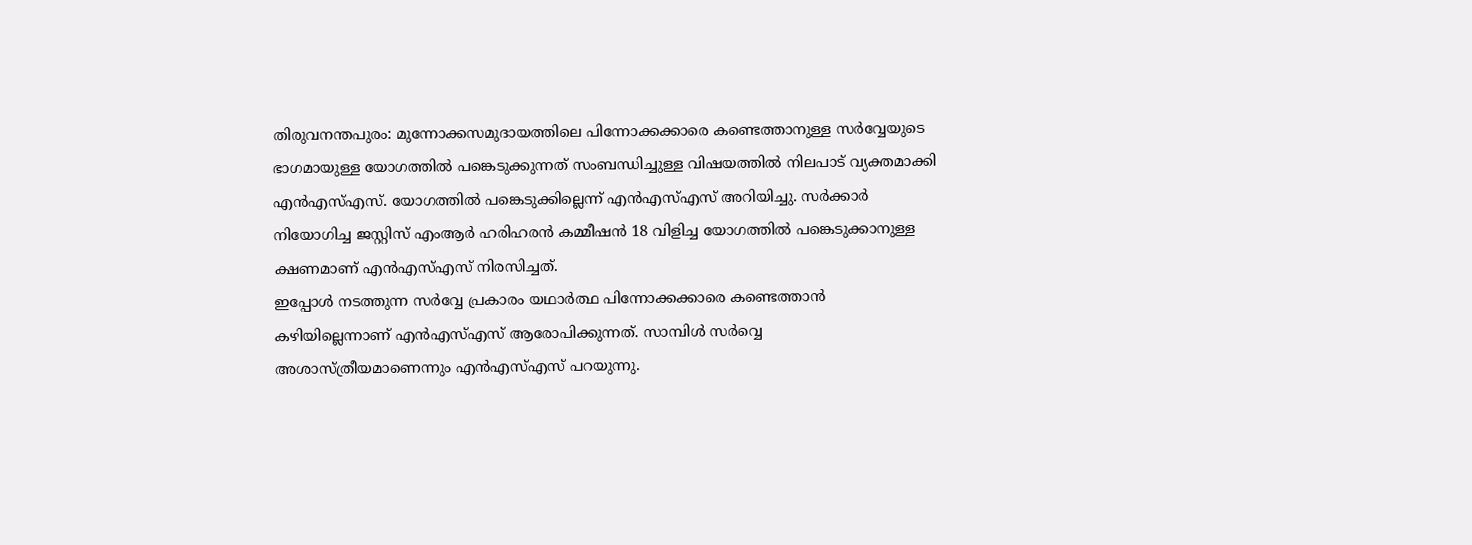തിരുവനന്തപുരം: മുന്നോക്കസമുദായത്തിലെ പിന്നോക്കക്കാരെ കണ്ടെത്താനുള്ള സർവ്വേയുടെ ഭാഗമായുള്ള യോഗത്തിൽ പങ്കെടുക്കുന്നത് സംബന്ധിച്ചുള്ള വിഷയത്തിൽ നിലപാട് വ്യക്തമാക്കി എൻഎസ്എസ്. യോഗത്തിൽ പങ്കെടുക്കില്ലെന്ന് എൻഎസ്എസ് അറിയിച്ചു. സർക്കാർ നിയോഗിച്ച ജസ്റ്റിസ് എംആർ ഹരിഹരൻ കമ്മീഷൻ 18 വിളിച്ച യോഗത്തിൽ പങ്കെടുക്കാനുള്ള ക്ഷണമാണ് എൻഎസ്എസ് നിരസിച്ചത്.
ഇപ്പോൾ നടത്തുന്ന സർവ്വേ പ്രകാരം യഥാർത്ഥ പിന്നോക്കക്കാരെ കണ്ടെത്താൻ കഴിയില്ലെന്നാണ് എൻഎസ്എസ് ആരോപിക്കുന്നത്. സാമ്പിൾ സർവ്വെ അശാസ്ത്രീയമാണെന്നും എൻഎസ്എസ് പറയുന്നു.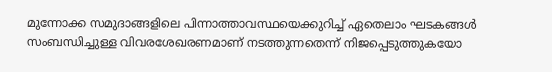മുന്നോക്ക സമുദാങ്ങളിലെ പിന്നാത്താവസ്ഥയെക്കുറിച്ച് ഏതെലാം ഘടകങ്ങൾ സംബന്ധിച്ചുള്ള വിവരശേഖരണമാണ് നടത്തുന്നതെന്ന് നിജപ്പെടുത്തുകയോ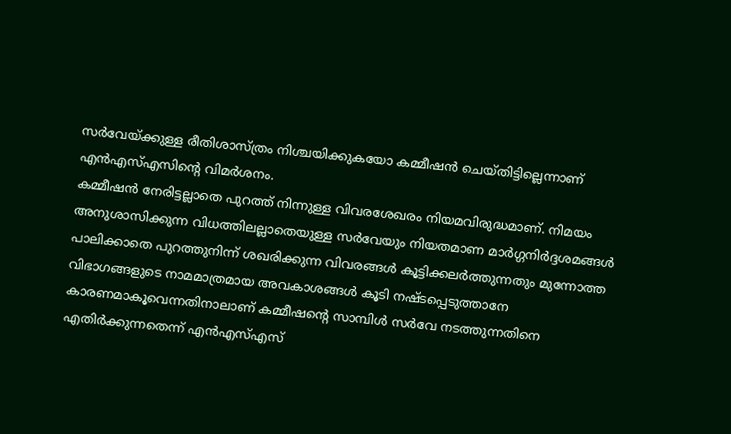സർവേയ്ക്കുള്ള രീതിശാസ്ത്രം നിശ്ചയിക്കുകയോ കമ്മീഷൻ ചെയ്തിട്ടില്ലെന്നാണ് എൻഎസ്എസിന്റെ വിമർശനം.
കമ്മീഷൻ നേരിട്ടല്ലാതെ പുറത്ത് നിന്നുള്ള വിവരശേഖരം നിയമവിരുദ്ധമാണ്. നിമയം അനുശാസിക്കുന്ന വിധത്തിലല്ലാതെയുള്ള സർവേയും നിയതമാണ മാർഗ്ഗനിർദ്ദശമങ്ങൾ പാലിക്കാതെ പുറത്തുനിന്ന് ശഖരിക്കുന്ന വിവരങ്ങൾ കൂട്ടിക്കലർത്തുന്നതും മുന്നോത്ത വിഭാഗങ്ങളുടെ നാമമാത്രമായ അവകാശങ്ങൾ കൂടി നഷ്ടപ്പെടുത്താനേ കാരണമാകൂവെന്നതിനാലാണ് കമ്മീഷന്റെ സാമ്പിൾ സർവേ നടത്തുന്നതിനെ എതിർക്കുന്നതെന്ന് എൻഎസ്എസ്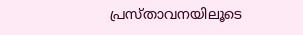പ്രസ്താവനയിലൂടെ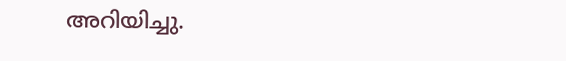അറിയിച്ചു.